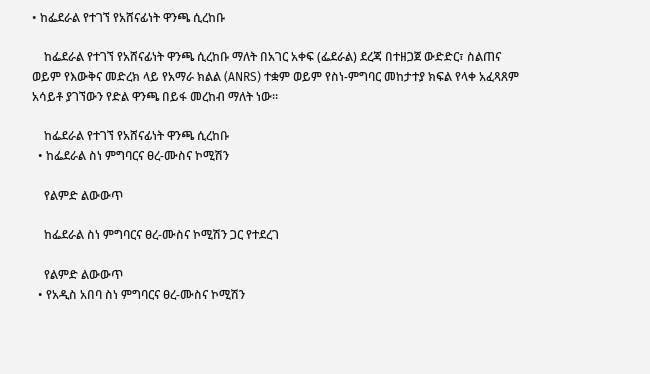• ከፌደራል የተገኘ የአሸናፊነት ዋንጫ ሲረከቡ

    ከፌደራል የተገኘ የአሸናፊነት ዋንጫ ሲረከቡ ማለት በአገር አቀፍ (ፌደራል) ደረጃ በተዘጋጀ ውድድር፣ ስልጠና ወይም የእውቅና መድረክ ላይ የአማራ ክልል (ANRS) ተቋም ወይም የስነ-ምግባር መከታተያ ክፍል የላቀ አፈጻጸም አሳይቶ ያገኘውን የድል ዋንጫ በይፋ መረከብ ማለት ነው።

    ከፌደራል የተገኘ የአሸናፊነት ዋንጫ ሲረከቡ
  • ከፌደራል ስነ ምግባርና ፀረ-ሙስና ኮሚሽን

    የልምድ ልውውጥ

    ከፌደራል ስነ ምግባርና ፀረ-ሙስና ኮሚሽን ጋር የተደረገ

    የልምድ ልውውጥ
  • የአዲስ አበባ ስነ ምግባርና ፀረ-ሙስና ኮሚሽን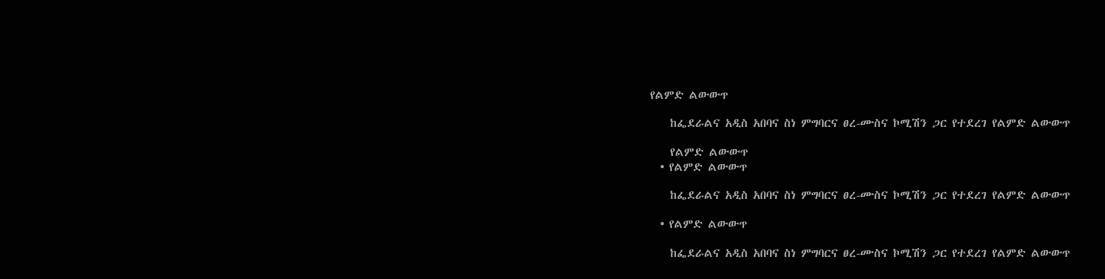የልምድ ልውውጥ

    ከፌደራልና አዲስ አበባና ስነ ምግባርና ፀረ-ሙስና ኮሚሽን ጋር የተደረገ የልምድ ልውውጥ

    የልምድ ልውውጥ
  • የልምድ ልውውጥ

    ከፌደራልና አዲስ አበባና ስነ ምግባርና ፀረ-ሙስና ኮሚሽን ጋር የተደረገ የልምድ ልውውጥ

  • የልምድ ልውውጥ

    ከፌደራልና አዲስ አበባና ስነ ምግባርና ፀረ-ሙስና ኮሚሽን ጋር የተደረገ የልምድ ልውውጥ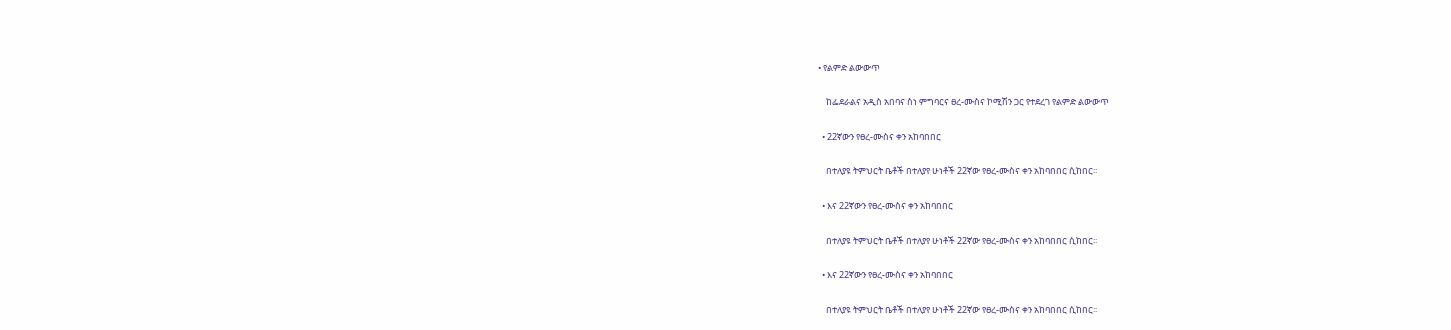• የልምድ ልውውጥ

    ከፌደራልና አዲስ አበባና ስነ ምግባርና ፀረ-ሙስና ኮሚሽን ጋር የተደረገ የልምድ ልውውጥ

  • 22ኛውን የፀረ-ሙስና ቀን አከባበበር

    በተለያዩ ትምህርት ቤቶች በተለያየ ሁነቶች 22ኛው የፀረ-ሙስና ቀን አከባበበር ሲከበር፡፡

  • እና 22ኛውን የፀረ-ሙስና ቀን አከባበበር

    በተለያዩ ትምህርት ቤቶች በተለያየ ሁነቶች 22ኛው የፀረ-ሙስና ቀን አከባበበር ሲከበር፡፡

  • እና 22ኛውን የፀረ-ሙስና ቀን አከባበበር

    በተለያዩ ትምህርት ቤቶች በተለያየ ሁነቶች 22ኛው የፀረ-ሙስና ቀን አከባበበር ሲከበር፡፡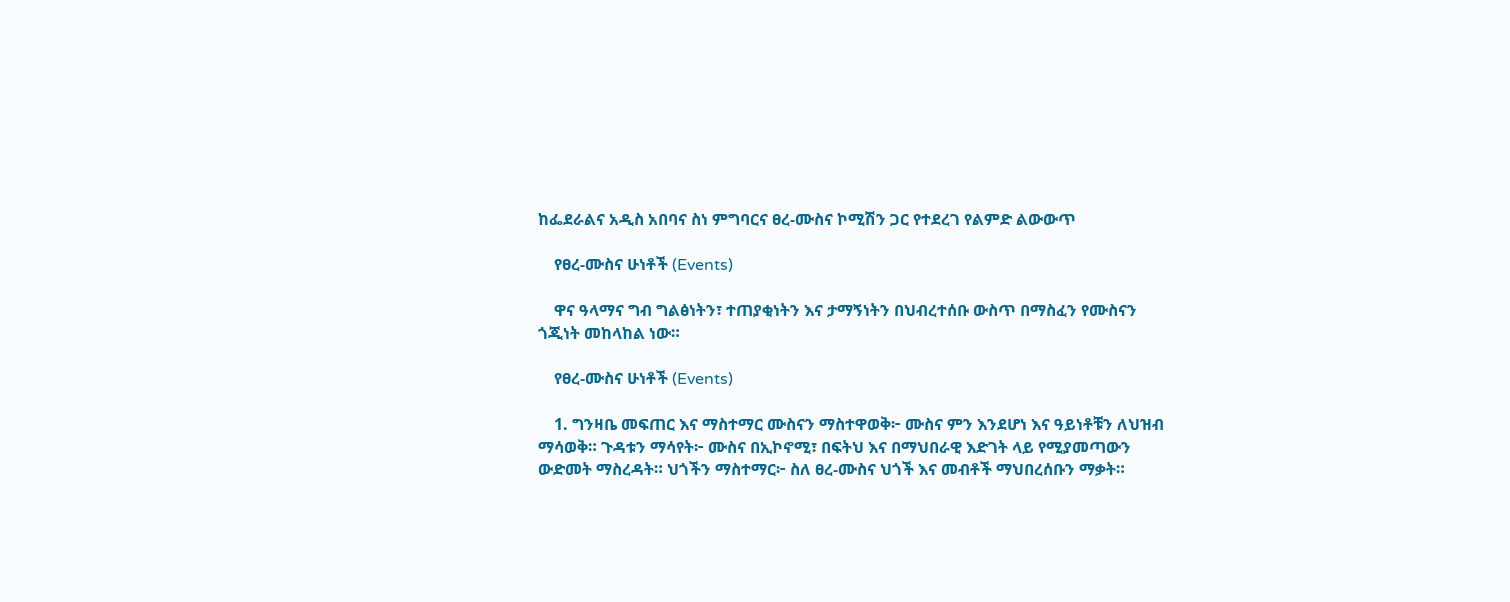ከፌደራልና አዲስ አበባና ስነ ምግባርና ፀረ-ሙስና ኮሚሽን ጋር የተደረገ የልምድ ልውውጥ

    የፀረ-ሙስና ሁነቶች (Events)

    ዋና ዓላማና ግብ ግልፅነትን፣ ተጠያቂነትን እና ታማኝነትን በህብረተሰቡ ውስጥ በማስፈን የሙስናን ጎጂነት መከላከል ነው።

    የፀረ-ሙስና ሁነቶች (Events)

    1. ግንዛቤ መፍጠር እና ማስተማር ሙስናን ማስተዋወቅ፦ ሙስና ምን እንደሆነ እና ዓይነቶቹን ለህዝብ ማሳወቅ። ጉዳቱን ማሳየት፦ ሙስና በኢኮኖሚ፣ በፍትህ እና በማህበራዊ እድገት ላይ የሚያመጣውን ውድመት ማስረዳት። ህጎችን ማስተማር፦ ስለ ፀረ-ሙስና ህጎች እና መብቶች ማህበረሰቡን ማቃት።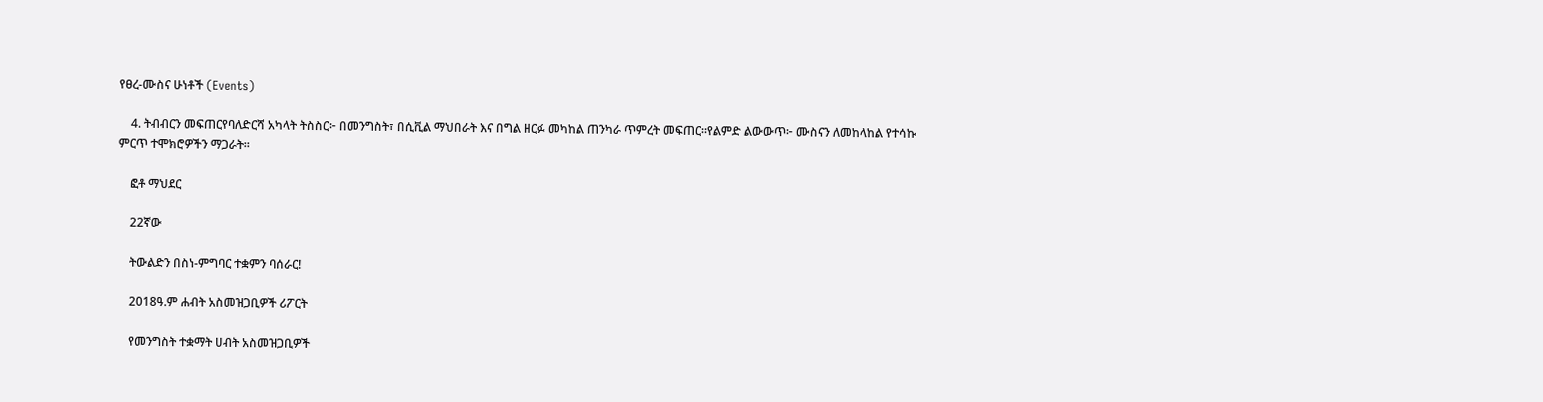የፀረ-ሙስና ሁነቶች (Events)

    4. ትብብርን መፍጠርየባለድርሻ አካላት ትስስር፦ በመንግስት፣ በሲቪል ማህበራት እና በግል ዘርፉ መካከል ጠንካራ ጥምረት መፍጠር።የልምድ ልውውጥ፦ ሙስናን ለመከላከል የተሳኩ ምርጥ ተሞክሮዎችን ማጋራት።

    ፎቶ ማህደር

    22ኛው

    ትውልድን በስነ-ምግባር ተቋምን ባሰራር!

    2018ዓ.ም ሐብት አስመዝጋቢዎች ሪፖርት

    የመንግስት ተቋማት ሀብት አስመዝጋቢዎች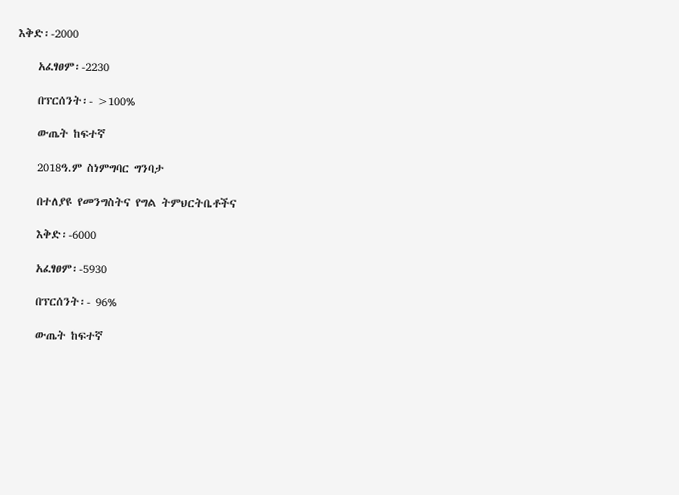እቅድ፡-2000

    አፈፃፀም፡-2230

    በፕርሰንት፡- >100%

    ውጤት ከፍተኛ

    2018ዓ.ም ስነምግባር ግንባታ

    በተለያዩ የመንግስትና የግል ትምህርትቤቶችና

    እቅድ፡-6000

    አፈፃፀም፡-5930

    በፕርሰንት፡- 96%

    ውጤት ከፍተኛ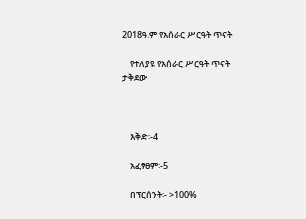2018ዓ.ም የአሰራር ሥርዓት ጥናት

    የተለያዩ የአሰራር ሥርዓት ጥናት ታቅደው



    እቅድ፡-4

    አፈፃፀም፡-5

    በፕርሰንት፡- >100%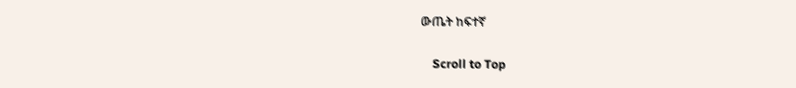ውጤት ከፍተኛ

    Scroll to Top